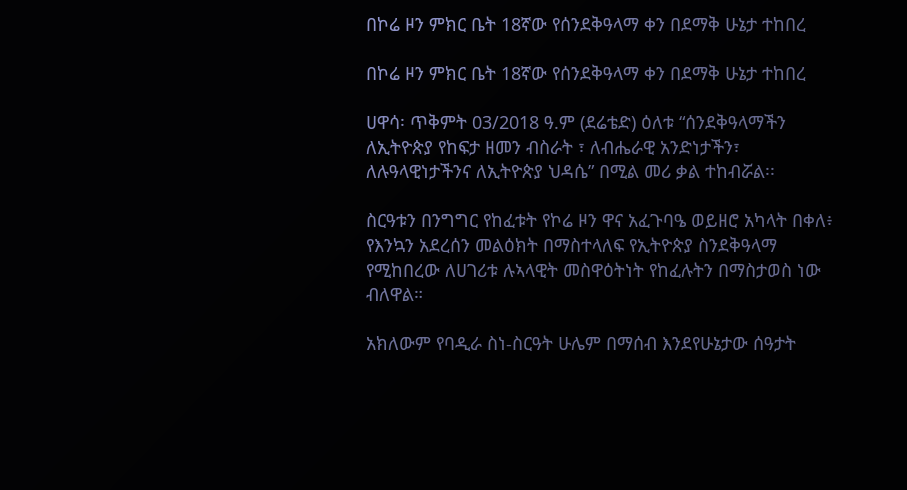በኮሬ ዞን ምክር ቤት 18ኛው የሰንደቅዓላማ ቀን በደማቅ ሁኔታ ተከበረ

በኮሬ ዞን ምክር ቤት 18ኛው የሰንደቅዓላማ ቀን በደማቅ ሁኔታ ተከበረ

ሀዋሳ፡ ጥቅምት 03/2018 ዓ.ም (ደሬቴድ) ዕለቱ “ሰንደቅዓላማችን ለኢትዮጵያ የከፍታ ዘመን ብስራት ፣ ለብሔራዊ አንድነታችን፣ ለሉዓላዊነታችንና ለኢትዮጵያ ህዳሴ” በሚል መሪ ቃል ተከብሯል፡፡

ስርዓቱን በንግግር የከፈቱት የኮሬ ዞን ዋና አፈጉባዔ ወይዘሮ አካላት በቀለ፥ የእንኳን አደረሰን መልዕክት በማስተላለፍ የኢትዮጵያ ስንደቅዓላማ የሚከበረው ለሀገሪቱ ሉኣላዊት መስዋዕትነት የከፈሉትን በማስታወስ ነው ብለዋል።

አክለውም የባዲራ ስነ-ስርዓት ሁሌም በማሰብ እንደየሁኔታው ሰዓታት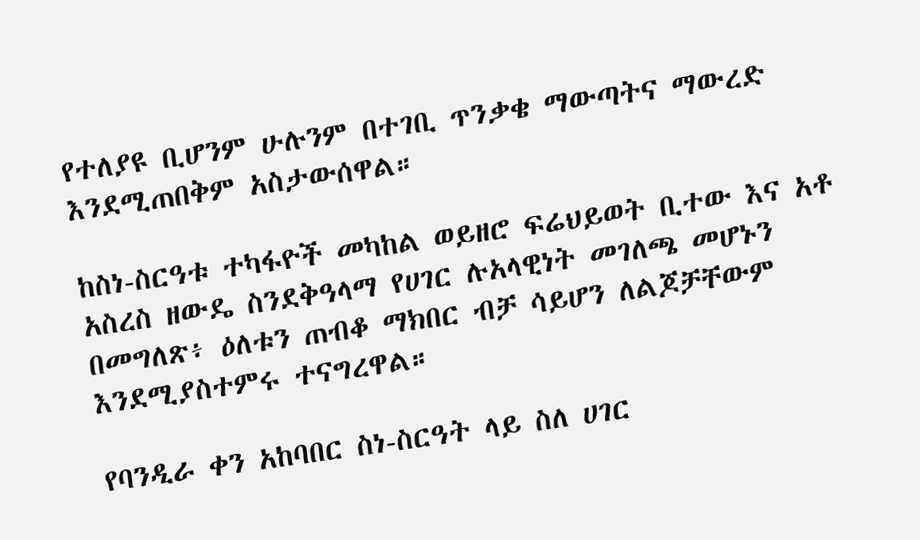የተለያዩ ቢሆንም ሁሉንም በተገቢ ጥንቃቄ ማውጣትና ማውረድ እንደሚጠበቅም አስታውሰዋል።

ከስነ-ስርዓቱ ተካፋዮች መካከል ወይዘሮ ፍሬህይወት ቢተው እና አቶ አስረስ ዘውዴ ስንደቅዓላማ የሀገር ሉአላዊነት መገለጫ መሆኑን በመግለጽ፥ ዕለቱን ጠብቆ ማክበር ብቻ ሳይሆን ለልጆቻቸውም እንደሚያስተምሩ ተናግረዋል።

የባንዲራ ቀን አከባበር ስነ-ስርዓት ላይ ስለ ሀገር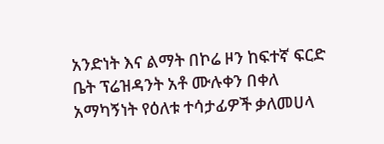አንድነት እና ልማት በኮሬ ዞን ከፍተኛ ፍርድ ቤት ፕሬዝዳንት አቶ ሙሉቀን በቀለ አማካኝነት የዕለቱ ተሳታፊዎች ቃለመሀላ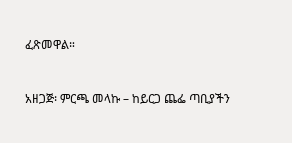ፈጽመዋል።


አዘጋጅ፡ ምርጫ መላኩ – ከይርጋ ጨፌ ጣቢያችን